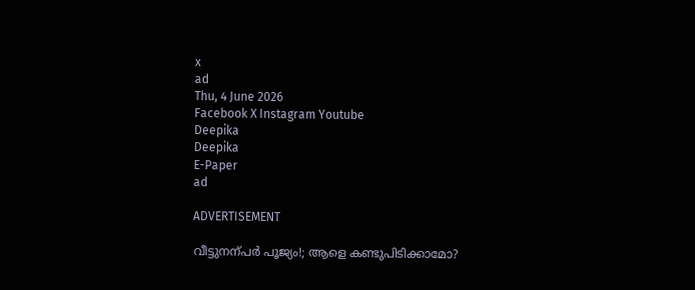x
ad
Thu, 4 June 2026
Facebook X Instagram Youtube
Deepika
Deepika
E-Paper
ad

ADVERTISEMENT

വീട്ടുനന്പർ പൂജ്യം!; ആളെ കണ്ടുപിടിക്കാമോ?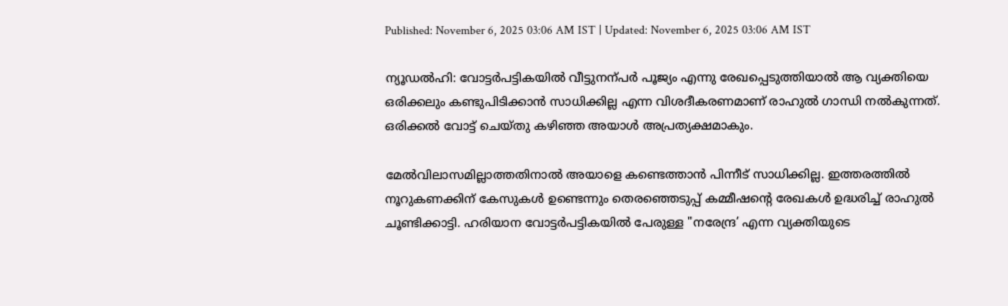Published: November 6, 2025 03:06 AM IST | Updated: November 6, 2025 03:06 AM IST

ന്യൂഡൽഹി: വോട്ടർപട്ടികയിൽ വീട്ടുനന്പർ പൂജ്യം എന്നു രേഖപ്പെടുത്തിയാൽ ആ വ്യക്തിയെ ഒരിക്കലും കണ്ടുപിടിക്കാൻ സാധിക്കില്ല എന്ന വിശദീകരണമാണ് രാഹുൽ ഗാന്ധി നൽകുന്നത്. ഒരിക്കൽ വോട്ട് ചെയ്തു കഴിഞ്ഞ അയാൾ അപ്രത്യക്ഷമാകും.

മേൽവിലാസമില്ലാത്തതിനാൽ അയാളെ കണ്ടെത്താൻ പിന്നീട് സാധിക്കില്ല. ഇത്തരത്തിൽ നൂറുകണക്കിന് കേസുകൾ ഉണ്ടെന്നും തെരഞ്ഞെടുപ്പ് കമ്മീഷന്‍റെ രേഖകൾ ഉദ്ധരിച്ച് രാഹുൽ ചൂണ്ടിക്കാട്ടി. ഹരിയാന വോട്ടർപട്ടികയിൽ പേരുള്ള "നരേന്ദ്ര’ എന്ന വ്യക്തിയുടെ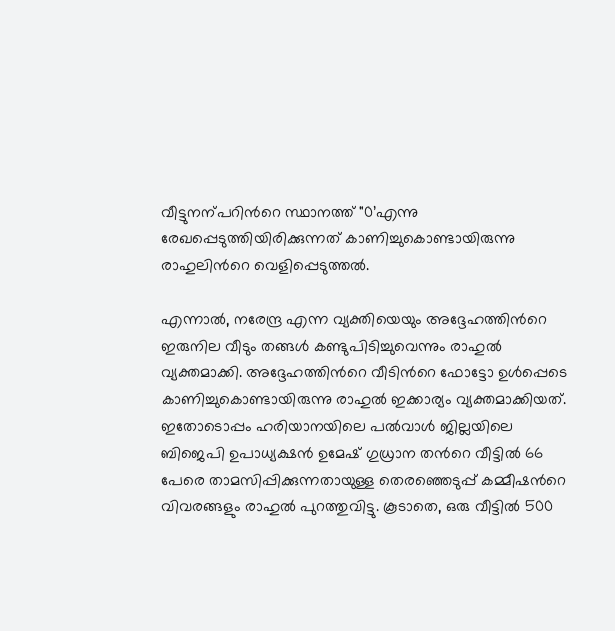വീട്ടുനന്പറിന്‍റെ സ്ഥാനത്ത് "0’എന്നു രേഖപ്പെടുത്തിയിരിക്കുന്നത് കാണിച്ചുകൊണ്ടായിരുന്നു രാഹുലിന്‍റെ വെളിപ്പെടുത്തൽ.

എന്നാൽ, നരേന്ദ്ര എന്ന വ്യക്തിയെയും അദ്ദേഹത്തിന്‍റെ ഇരുനില വീടും തങ്ങൾ കണ്ടുപിടിച്ചുവെന്നും രാഹുൽ വ്യക്തമാക്കി. അദ്ദേഹത്തിന്‍റെ വീടിന്‍റെ ഫോട്ടോ ഉൾപ്പെടെ കാണിച്ചുകൊണ്ടായിരുന്നു രാഹുൽ ഇക്കാര്യം വ്യക്തമാക്കിയത്. ഇതോടൊപ്പം ഹരിയാനയിലെ പൽവാൾ ജില്ലയിലെ ബിജെപി ഉപാധ്യക്ഷൻ ഉമേഷ് ഗുധ്രാന തന്‍റെ വീട്ടിൽ 66 പേരെ താമസിപ്പിക്കുന്നതായുള്ള തെരഞ്ഞെടുപ്പ് കമ്മീഷന്‍റെ വിവരങ്ങളും രാഹുൽ പുറത്തുവിട്ടു. കൂടാതെ, ഒരു വീട്ടിൽ 500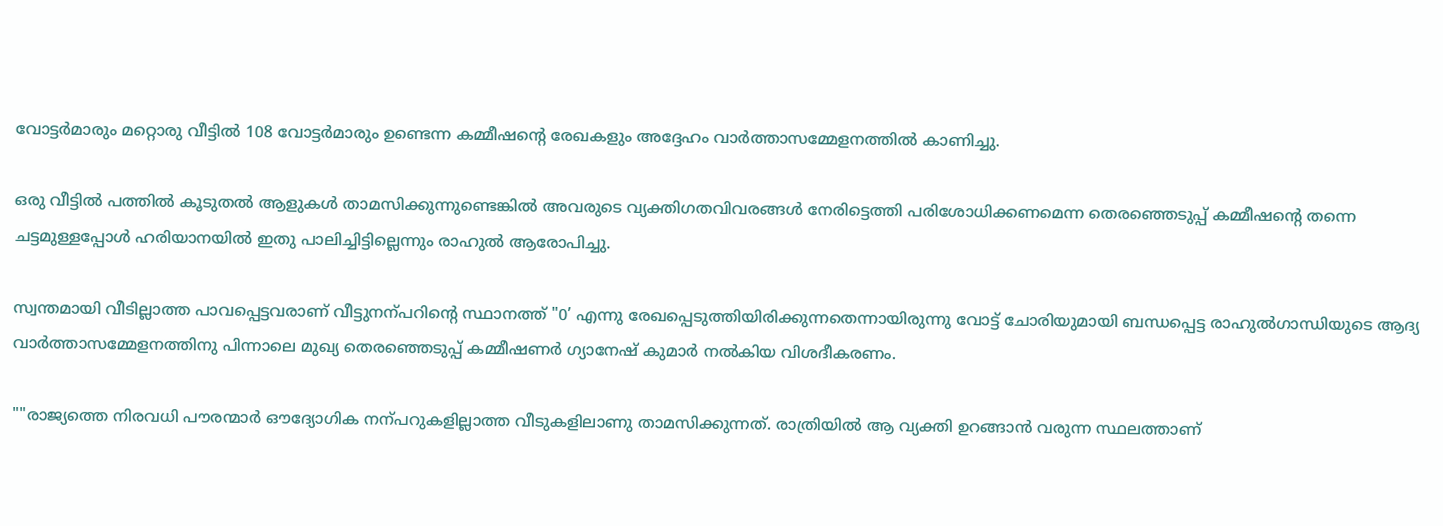വോട്ടർമാരും മറ്റൊരു വീട്ടിൽ 108 വോട്ടർമാരും ഉണ്ടെന്ന കമ്മീഷന്‍റെ രേഖകളും അദ്ദേഹം വാർത്താസമ്മേളനത്തിൽ കാണിച്ചു.

ഒരു വീട്ടിൽ പത്തിൽ കൂടുതൽ ആളുകൾ താമസിക്കുന്നുണ്ടെങ്കിൽ അവരുടെ വ്യക്തിഗതവിവരങ്ങൾ നേരിട്ടെത്തി പരിശോധിക്കണമെന്ന തെരഞ്ഞെടുപ്പ് കമ്മീഷന്‍റെ തന്നെ ചട്ടമുള്ളപ്പോൾ ഹരിയാനയിൽ ഇതു പാലിച്ചിട്ടില്ലെന്നും രാഹുൽ ആരോപിച്ചു.

സ്വന്തമായി വീടില്ലാത്ത പാവപ്പെട്ടവരാണ് വീട്ടുനന്പറിന്‍റെ സ്ഥാനത്ത് "0’ എന്നു രേഖപ്പെടുത്തിയിരിക്കുന്നതെന്നായിരുന്നു വോട്ട് ചോരിയുമായി ബന്ധപ്പെട്ട രാഹുൽഗാന്ധിയുടെ ആദ്യ വാർത്താസമ്മേളനത്തിനു പിന്നാലെ മുഖ്യ തെരഞ്ഞെടുപ്പ് കമ്മീഷണർ ഗ്യാനേഷ് കുമാർ നൽകിയ വിശദീകരണം.

""രാജ്യത്തെ നിരവധി പൗരന്മാർ ഔദ്യോഗിക നന്പറുകളില്ലാത്ത വീടുകളിലാണു താമസിക്കുന്നത്. രാത്രിയിൽ ആ വ്യക്തി ഉറങ്ങാൻ വരുന്ന സ്ഥലത്താണ്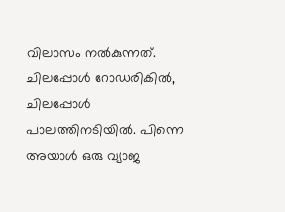വിലാസം നൽകുന്നത്. ചിലപ്പോൾ റോഡരികിൽ, ചിലപ്പോൾ പാലത്തിനടിയിൽ. പിന്നെ അയാൾ ഒരു വ്യാജ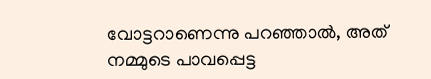വോട്ടറാണെന്നു പറഞ്ഞാൽ, അത് നമ്മുടെ പാവപ്പെട്ട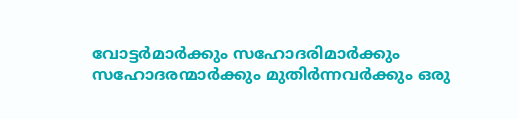വോട്ടർമാർക്കും സഹോദരിമാർക്കും സഹോദരന്മാർക്കും മുതിർന്നവർക്കും ഒരു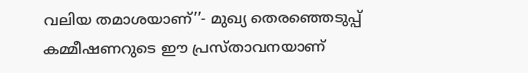വലിയ തമാശയാണ്’’- മുഖ്യ തെരഞ്ഞെടുപ്പ് കമ്മീഷണറുടെ ഈ പ്രസ്താവനയാണ്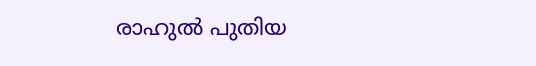രാഹുൽ പുതിയ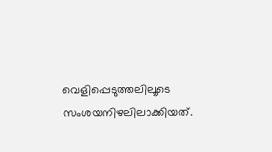വെളിപ്പെടുത്തലിലൂടെ സംശയനിഴലിലാക്കിയത്.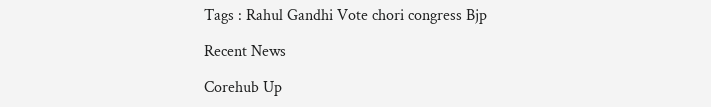Tags : Rahul Gandhi Vote chori congress Bjp

Recent News

Corehub Up